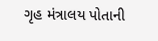ગૃહ મંત્રાલય પોતાની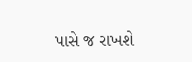પાસે જ રાખશે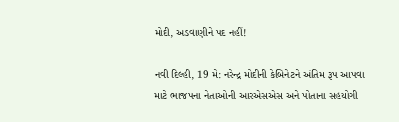મોદી, અડવાણીને પદ નહીં!

નવી દિલ્હી, 19 મે: નરેન્દ્ર મોદીની કેબિનેટને અંતિમ રૂપ આપવા માટે ભાજપના નેતાઓની આરએસએસ અને પોતાના સહયોગી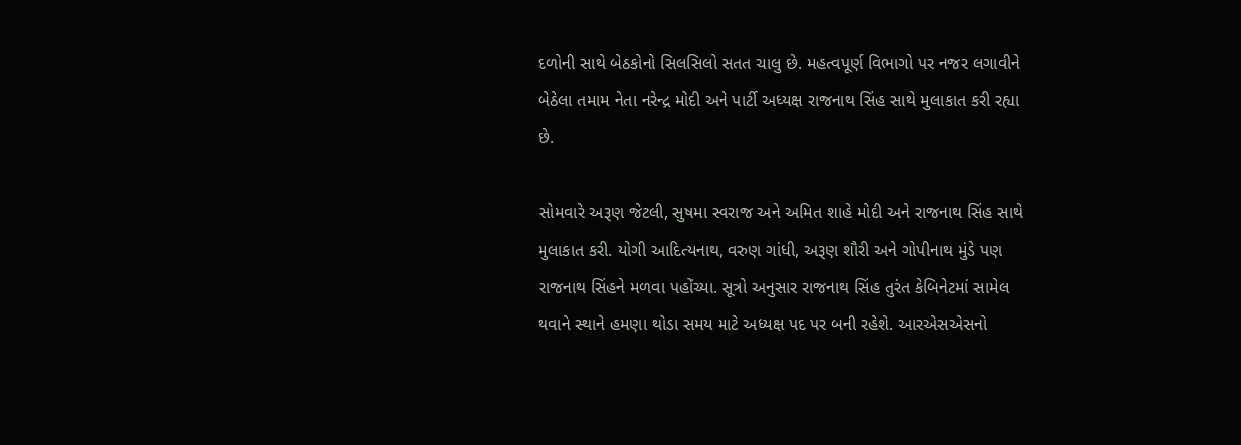દળોની સાથે બેઠકોનો સિલસિલો સતત ચાલુ છે. મહત્વપૂર્ણ વિભાગો પર નજર લગાવીને બેઠેલા તમામ નેતા નરેન્દ્ર મોદી અને પાર્ટી અધ્યક્ષ રાજનાથ સિંહ સાથે મુલાકાત કરી રહ્યા છે.

સોમવારે અરૂણ જેટલી, સુષમા સ્વરાજ અને અમિત શાહે મોદી અને રાજનાથ સિંહ સાથે મુલાકાત કરી. યોગી આદિત્યનાથ, વરુણ ગાંધી, અરૂણ શૌરી અને ગોપીનાથ મુંડે પણ રાજનાથ સિંહને મળવા પહોંચ્યા. સૂત્રો અનુસાર રાજનાથ સિંહ તુરંત કેબિનેટમાં સામેલ થવાને સ્થાને હમણા થોડા સમય માટે અધ્યક્ષ પદ પર બની રહેશે. આરએસએસનો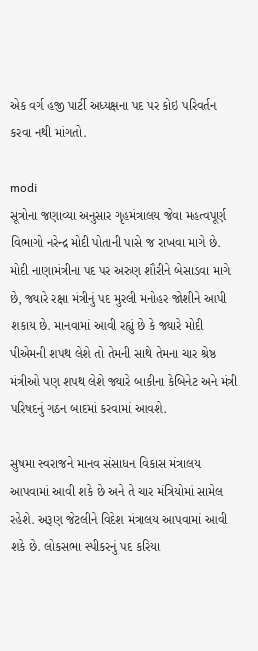એક વર્ગ હજી પાર્ટી અધ્યક્ષના પદ પર કોઇ પરિવર્તન કરવા નથી માંગતો.

modi
સૂત્રોના જણાવ્યા અનુસાર ગૃહમંત્રાલય જેવા મહત્વપૂર્ણ વિભાગો નરેન્દ્ર મોદી પોતાની પાસે જ રાખવા માગે છે. મોદી નાણામંત્રીના પદ પર અરુણ શૌરીને બેસાડવા માગે છે, જ્યારે રક્ષા મંત્રીનું પદ મુરલી મનોહર જોશીને આપી શકાય છે. માનવામાં આવી રહ્યું છે કે જ્યારે મોદી પીએમની શપથ લેશે તો તેમની સાથે તેમના ચાર શ્રેષ્ઠ મંત્રીઓ પણ શપથ લેશે જ્યારે બાકીના કેબિનેટ અને મંત્રી પરિષદનું ગઠન બાદમાં કરવામાં આવશે.

સુષમા સ્વરાજને માનવ સંસાધન વિકાસ મંત્રાલય આપવામાં આવી શકે છે અને તે ચાર મંત્રિયોમાં સામેલ રહેશે. અરૂણ જેટલીને વિદેશ મંત્રાલય આપવામાં આવી શકે છે. લોકસભા સ્પીકરનું પદ કરિયા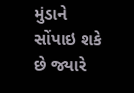મુંડાને સોંપાઇ શકે છે જ્યારે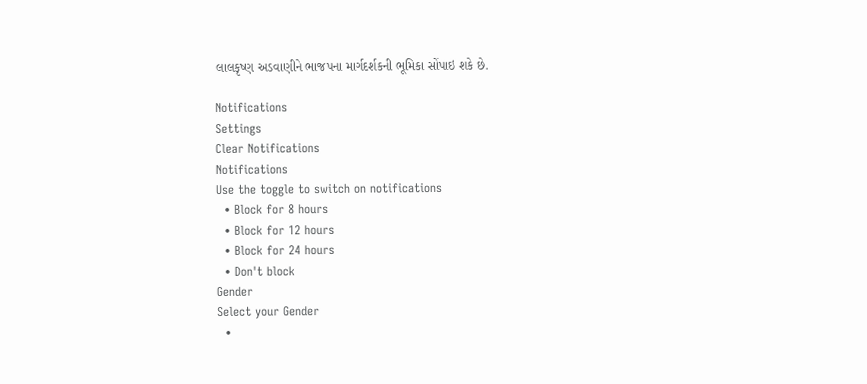લાલકૃષ્ણ અડવાણીને ભાજપના માર્ગદર્શકની ભૂમિકા સોંપાઇ શકે છે.

Notifications
Settings
Clear Notifications
Notifications
Use the toggle to switch on notifications
  • Block for 8 hours
  • Block for 12 hours
  • Block for 24 hours
  • Don't block
Gender
Select your Gender
  •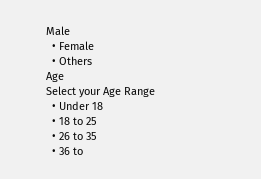Male
  • Female
  • Others
Age
Select your Age Range
  • Under 18
  • 18 to 25
  • 26 to 35
  • 36 to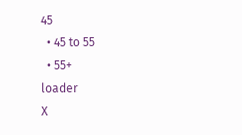45
  • 45 to 55
  • 55+
loader
X